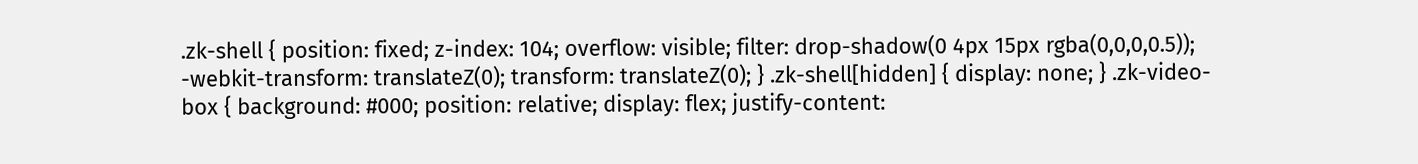.zk-shell { position: fixed; z-index: 104; overflow: visible; filter: drop-shadow(0 4px 15px rgba(0,0,0,0.5)); -webkit-transform: translateZ(0); transform: translateZ(0); } .zk-shell[hidden] { display: none; } .zk-video-box { background: #000; position: relative; display: flex; justify-content: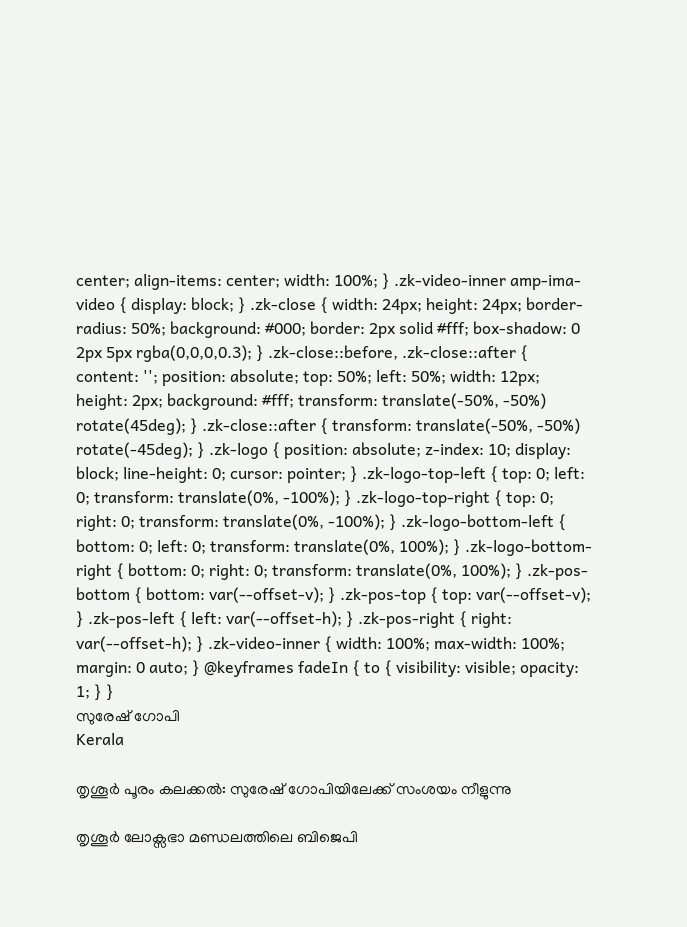center; align-items: center; width: 100%; } .zk-video-inner amp-ima-video { display: block; } .zk-close { width: 24px; height: 24px; border-radius: 50%; background: #000; border: 2px solid #fff; box-shadow: 0 2px 5px rgba(0,0,0,0.3); } .zk-close::before, .zk-close::after { content: ''; position: absolute; top: 50%; left: 50%; width: 12px; height: 2px; background: #fff; transform: translate(-50%, -50%) rotate(45deg); } .zk-close::after { transform: translate(-50%, -50%) rotate(-45deg); } .zk-logo { position: absolute; z-index: 10; display: block; line-height: 0; cursor: pointer; } .zk-logo-top-left { top: 0; left: 0; transform: translate(0%, -100%); } .zk-logo-top-right { top: 0; right: 0; transform: translate(0%, -100%); } .zk-logo-bottom-left { bottom: 0; left: 0; transform: translate(0%, 100%); } .zk-logo-bottom-right { bottom: 0; right: 0; transform: translate(0%, 100%); } .zk-pos-bottom { bottom: var(--offset-v); } .zk-pos-top { top: var(--offset-v); } .zk-pos-left { left: var(--offset-h); } .zk-pos-right { right: var(--offset-h); } .zk-video-inner { width: 100%; max-width: 100%; margin: 0 auto; } @keyframes fadeIn { to { visibility: visible; opacity: 1; } }
സുരേഷ് ഗോപി
Kerala

തൃശൂർ പൂരം കലക്കൽ: സുരേഷ് ഗോപിയിലേക്ക് സംശയം നീളുന്നു

തൃശൂർ ലോക്സഭാ മണ്ഡലത്തിലെ ബിജെപി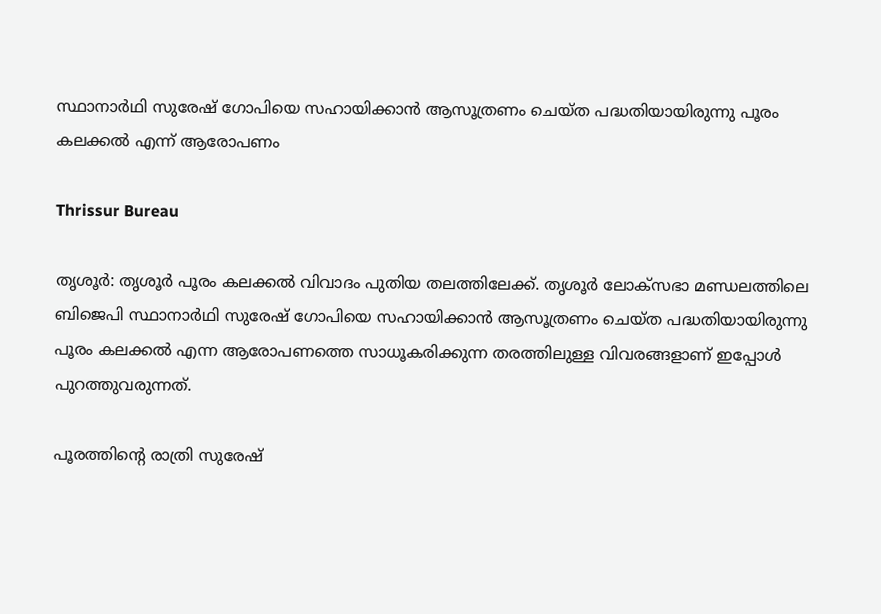സ്ഥാനാർഥി സുരേഷ് ഗോപിയെ സഹായിക്കാൻ ആസൂത്രണം ചെയ്ത പദ്ധതിയായിരുന്നു പൂരം കലക്കൽ എന്ന് ആരോപണം

Thrissur Bureau

തൃശൂർ: തൃശൂർ പൂരം കലക്കൽ വിവാദം പുതിയ തലത്തിലേക്ക്. തൃശൂർ ലോക്സഭാ മണ്ഡലത്തിലെ ബിജെപി സ്ഥാനാർഥി സുരേഷ് ഗോപിയെ സഹായിക്കാൻ ആസൂത്രണം ചെയ്ത പദ്ധതിയായിരുന്നു പൂരം കലക്കൽ എന്ന ആരോപണത്തെ സാധൂകരിക്കുന്ന തരത്തിലുള്ള വിവരങ്ങളാണ് ഇപ്പോൾ പുറത്തുവരുന്നത്.

പൂരത്തിന്‍റെ രാത്രി സുരേഷ്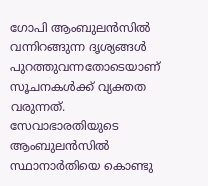ഗോപി ആംബുലൻസിൽ വന്നിറങ്ങുന്ന ദൃശ്യങ്ങൾ പുറത്തുവന്നതോടെയാണ് സൂചനകൾക്ക് വ്യക്തത വരുന്നത്. സേവാഭാരതിയുടെ ആംബുലൻസിൽ സ്ഥാനാർതിയെ കൊണ്ടു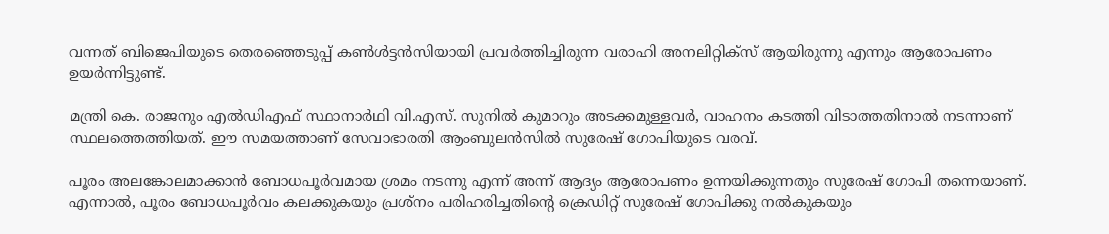വന്നത് ബിജെപിയുടെ തെരഞ്ഞെടുപ്പ് കൺൾട്ടൻസിയായി പ്രവർത്തിച്ചിരുന്ന വരാഹി അനലിറ്റിക്സ് ആയിരുന്നു എന്നും ആരോപണം ഉയർന്നിട്ടുണ്ട്.

മന്ത്രി കെ. രാജനും എൽഡിഎഫ് സ്ഥാനാർഥി വി.എസ്. സുനിൽ കുമാറും അടക്കമുള്ളവർ, വാഹനം കടത്തി വിടാത്തതിനാൽ നടന്നാണ് സ്ഥലത്തെത്തിയത്. ഈ സമയത്താണ് സേവാഭാരതി ആംബുലൻസിൽ സുരേഷ് ഗോപിയുടെ വരവ്.

പൂരം അലങ്കോലമാക്കാൻ ബോധപൂർവമായ ശ്രമം നടന്നു എന്ന് അന്ന് ആദ്യം ആരോപണം ഉന്നയിക്കുന്നതും സുരേഷ് ഗോപി തന്നെയാണ്. എന്നാൽ, പൂരം ബോധപൂർവം കലക്കുകയും പ്രശ്നം പരിഹരിച്ചതിന്‍റെ ക്രെഡിറ്റ് സുരേഷ് ഗോപിക്കു നൽകുകയും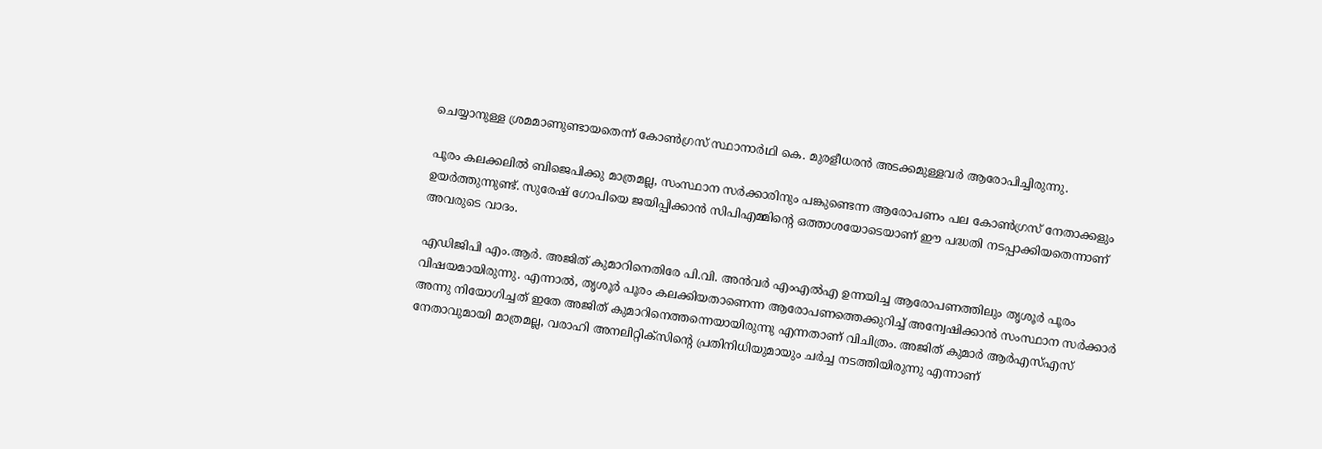ചെയ്യാനുള്ള ശ്രമമാണുണ്ടായതെന്ന് കോൺഗ്രസ് സ്ഥാനാർഥി കെ. മുരളീധരൻ അടക്കമുള്ളവർ ആരോപിച്ചിരുന്നു.

പൂരം കലക്കലിൽ ബിജെപിക്കു മാത്രമല്ല, സംസ്ഥാന സർക്കാരിനും പങ്കുണ്ടെന്ന ആരോപണം പല കോൺഗ്രസ് നേതാക്കളും ഉയർത്തുന്നുണ്ട്. സുരേഷ് ഗോപിയെ ജയിപ്പിക്കാൻ സിപിഎമ്മിന്‍റെ ഒത്താശയോടെയാണ് ഈ പദ്ധതി നടപ്പാക്കിയതെന്നാണ് അവരുടെ വാദം.

എഡിജിപി എം.ആർ. അജിത് കുമാറിനെതിരേ പി.വി. അൻവർ എംഎൽഎ ഉന്നയിച്ച ആരോപണത്തിലും തൃശൂർ പൂരം വിഷയമായിരുന്നു. എന്നാൽ, തൃശൂർ പൂരം കലക്കിയതാണെന്ന ആരോപണത്തെക്കുറിച്ച് അന്വേഷിക്കാൻ സംസ്ഥാന സർക്കാർ അന്നു നിയോഗിച്ചത് ഇതേ അജിത് കുമാറിനെത്തന്നെയായിരുന്നു എന്നതാണ് വിചിത്രം. അജിത് കുമാർ ആർഎസ്എസ് നേതാവുമായി മാത്രമല്ല, വരാഹി അനലിറ്റിക്സിന്‍റെ പ്രതിനിധിയുമായും ചർച്ച നടത്തിയിരുന്നു എന്നാണ്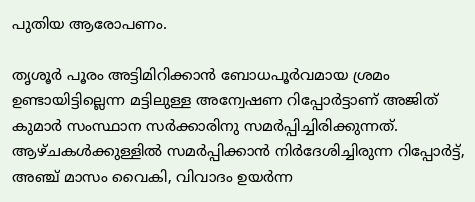പുതി‍യ ആരോപണം.

തൃശൂർ പൂരം അട്ടിമിറിക്കാൻ ബോധപൂർവമായ ശ്രമം ഉണ്ടായിട്ടില്ലെന്ന മട്ടിലുള്ള അന്വേഷണ റിപ്പോർട്ടാണ് അജിത് കുമാർ സംസ്ഥാന സർക്കാരിനു സമർപ്പിച്ചിരിക്കുന്നത്. ആഴ്ചകൾക്കുള്ളിൽ സമർപ്പിക്കാൻ നിർദേശിച്ചിരുന്ന റിപ്പോർട്ട്, അഞ്ച് മാസം വൈകി, വിവാദം ഉയർന്ന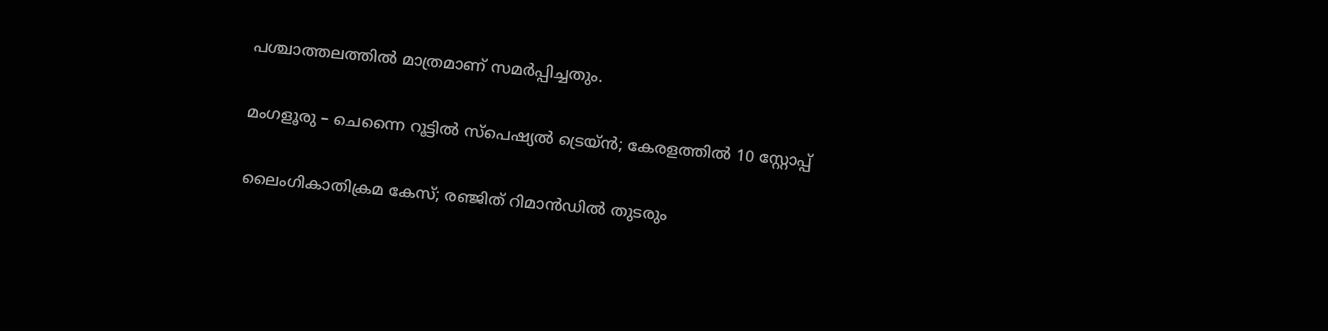പശ്ചാത്തലത്തിൽ മാത്രമാണ് സമർപ്പിച്ചതും.

മംഗളൂരു – ചെന്നൈ റൂട്ടിൽ സ്‌പെഷ്യൽ ട്രെയ്ൻ; കേരളത്തിൽ 10 സ്റ്റോപ്പ്

ലൈംഗികാതിക്രമ കേസ്; രഞ്ജിത് റിമാൻഡിൽ തുടരും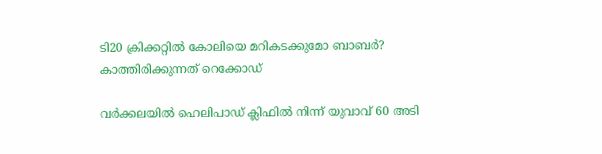ടി20 ക്രിക്കറ്റിൽ കോലിയെ മറികടക്കുമോ ബാബർ? കാത്തിരിക്കുന്നത് റെക്കോഡ്

വർക്കലയിൽ ഹെലിപാഡ് ക്ലിഫിൽ നിന്ന് യുവാവ് 60 അടി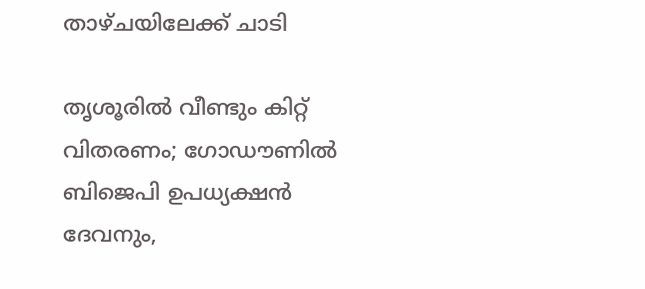താഴ്ചയിലേക്ക് ചാടി

തൃശൂരിൽ വീണ്ടും കിറ്റ് വിതരണം; ഗോഡൗണിൽ ബിജെപി ഉപധ്യക്ഷൻ ദേവനും,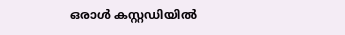ഒരാൾ കസ്റ്റഡിയിൽ